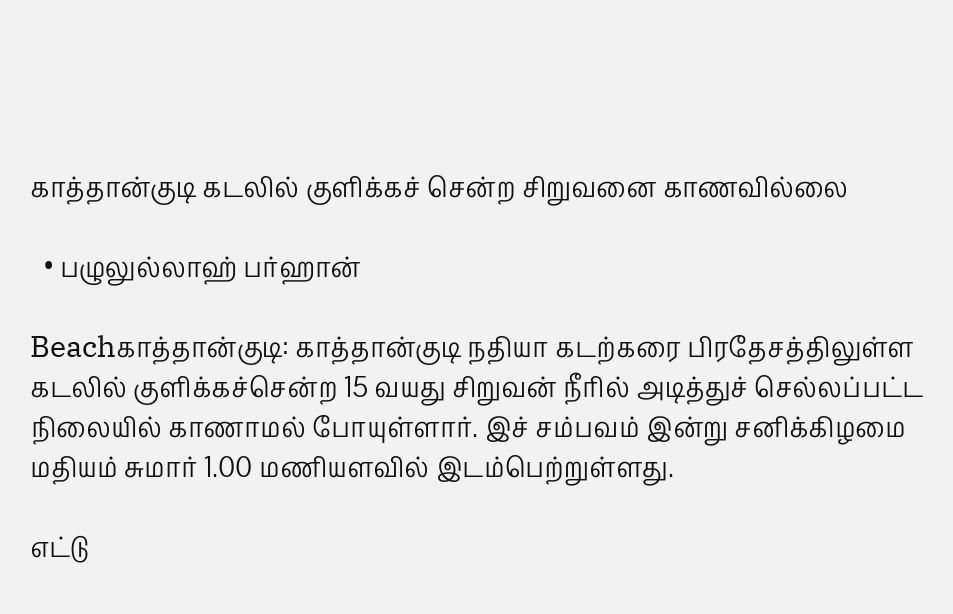காத்தான்குடி கடலில் குளிக்கச் சென்ற சிறுவனை காணவில்லை

  • பழுலுல்லாஹ் பர்ஹான்

Beachகாத்தான்குடி: காத்தான்குடி நதியா கடற்கரை பிரதேசத்திலுள்ள கடலில் குளிக்கச்சென்ற 15 வயது சிறுவன் நீரில் அடித்துச் செல்லப்பட்ட நிலையில் காணாமல் போயுள்ளார். இச் சம்பவம் இன்று சனிக்கிழமை மதியம் சுமார் 1.00 மணியளவில் இடம்பெற்றுள்ளது.

எட்டு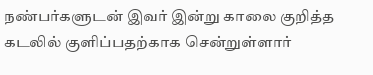நண்பர்களுடன் இவர் இன்று காலை குறித்த கடலில் குளிப்பதற்காக சென்றுள்ளார்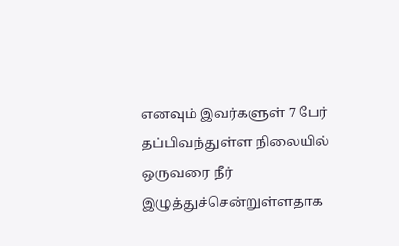எனவும் இவர்களுள் 7 பேர் தப்பிவந்துள்ள நிலையில் ஒருவரை நீர் இழுத்துச்சென்றுள்ளதாக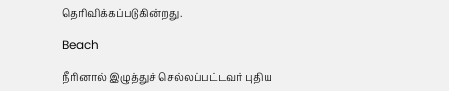தெரிவிக்கப்படுகின்றது.

Beach

நீரினால் இழுத்துச் செல்லப்பட்டவர் புதிய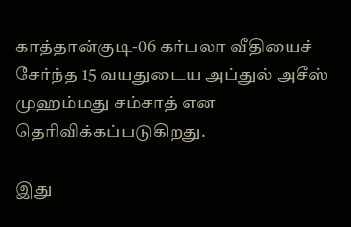காத்தான்குடி-06 கர்பலா வீதியைச் சேர்ந்த 15 வயதுடைய அப்துல் அசீஸ் முஹம்மது சம்சாத் என தெரிவிக்கப்படுகிறது.

இது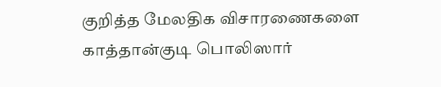குறித்த மேலதிக விசாரணைகளை காத்தான்குடி பொலிஸார்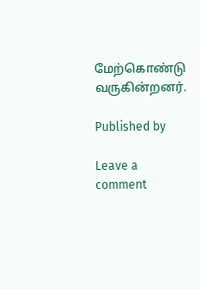மேற்கொண்டு வருகின்றனர்.

Published by

Leave a comment